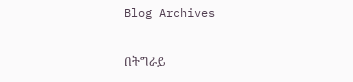Blog Archives

በትግራይ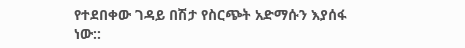የተደበቀው ገዳይ በሽታ የስርጭት አድማሱን እያሰፋ ነው::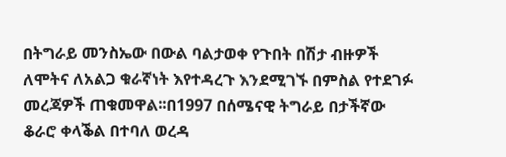በትግራይ መንስኤው በውል ባልታወቀ የጉበት በሽታ ብዙዎች ለሞትና ለአልጋ ቁራኛነት እየተዳረጉ እንደሚገኙ በምስል የተደገፉ መረጃዎች ጠቁመዋል፡፡በ1997 በሰሜናዊ ትግራይ በታችኛው ቆራሮ ቀላቕል በተባለ ወረዳ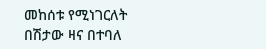መከሰቱ የሚነገርለት በሽታው ዛና በተባለ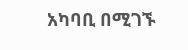አካባቢ በሚገኙ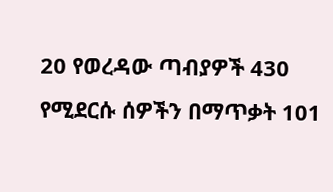20 የወረዳው ጣብያዎች 430 የሚደርሱ ሰዎችን በማጥቃት 101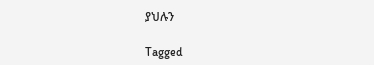ያህሉን

Tagged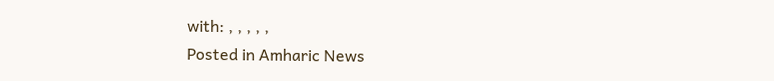with: , , , , ,
Posted in Amharic News